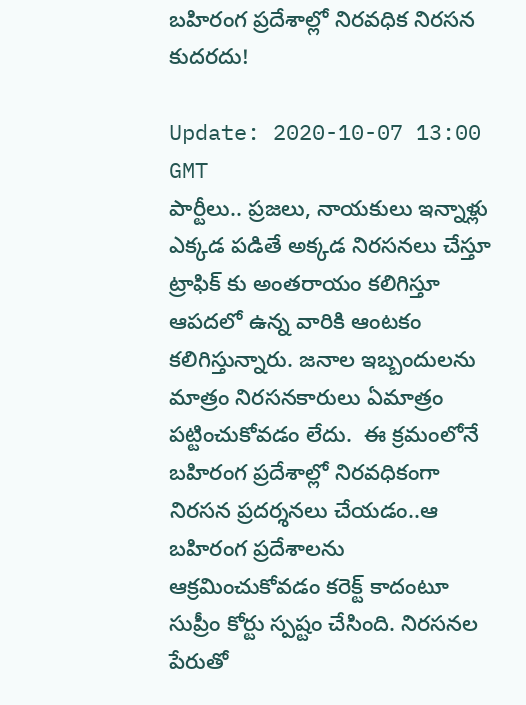బహిరంగ ప్రదేశాల్లో నిరవధిక నిరసన కుదరదు!

Update: 2020-10-07 13:00 GMT
పార్టీలు.. ప్రజలు, నాయకులు ఇన్నాళ్లు ఎక్కడ పడితే అక్కడ నిరసనలు చేస్తూ ట్రాఫిక్ కు అంతరాయం కలిగిస్తూ ఆపదలో ఉన్న వారికి ఆంటకం కలిగిస్తున్నారు. జనాల ఇబ్బందులను మాత్రం నిరసనకారులు ఏమాత్రం పట్టించుకోవడం లేదు.  ఈ క్రమంలోనే బహిరంగ ప్రదేశాల్లో నిరవధికంగా నిరసన ప్రదర్శనలు చేయడం..ఆ బహిరంగ ప్రదేశాలను ఆక్రమించుకోవడం కరెక్ట్ కాదంటూ సుప్రీం కోర్టు స్పష్టం చేసింది. నిరసనల పేరుతో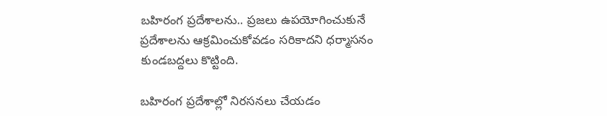బహిరంగ ప్రదేశాలను.. ప్రజలు ఉపయోగించుకునే ప్రదేశాలను ఆక్రమించుకోవడం సరికాదని ధర్మాసనం కుండబద్దలు కొట్టింది.

బహిరంగ ప్రదేశాల్లో నిరసనలు చేయడం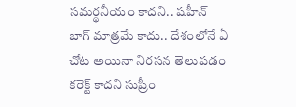సమర్థనీయం కాదని.. షహీన్ బాగ్ మాత్రమే కాదు.. దేశంలోనే ఏ చోట అయినా నిరసన తెలుపడం కరెక్ట్ కాదని సుప్రీం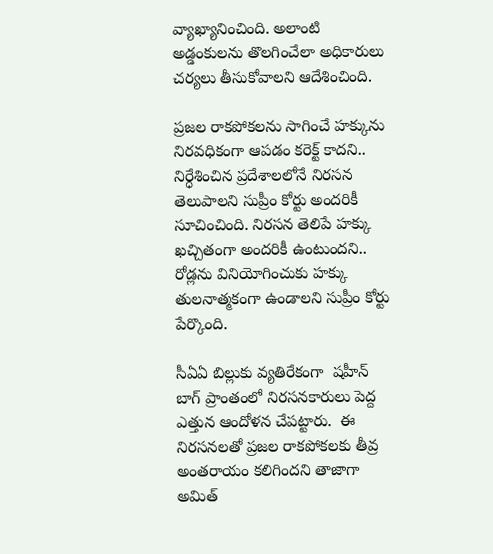వ్యాఖ్యానించింది. అలాంటి అడ్డంకులను తొలగించేలా అధికారులు చర్యలు తీసుకోవాలని ఆదేశించింది.

ప్రజల రాకపోకలను సాగించే హక్కును నిరవధికంగా ఆపడం కరెక్ట్ కాదని.. నిర్ధేశించిన ప్రదేశాలలోనే నిరసన తెలుపాలని సుప్రీం కోర్టు అందరికీ సూచించింది. నిరసన తెలిపే హక్కు ఖచ్చితంగా అందరికీ ఉంటుందని.. రోడ్లను వినియోగించుకు హక్కు తులనాత్మకంగా ఉండాలని సుప్రీం కోర్టు పేర్కొంది.

సీఏఏ బిల్లుకు వ్యతిరేకంగా  షహీన్ బాగ్ ప్రాంతంలో నిరసనకారులు పెద్ద ఎత్తున ఆందోళన చేపట్టారు.  ఈ నిరసనలతో ప్రజల రాకపోకలకు తీవ్ర అంతరాయం కలిగిందని తాజాగా అమిత్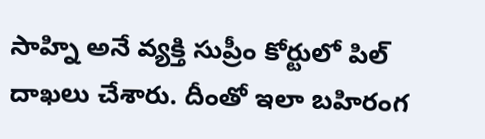సాహ్ని అనే వ్యక్తి సుప్రీం కోర్టులో పిల్ దాఖలు చేశారు. దీంతో ఇలా బహిరంగ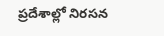ప్రదేశాల్లో నిరసన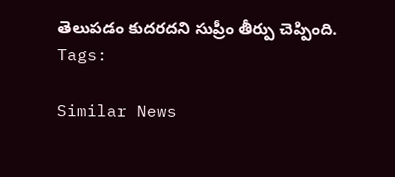తెలుపడం కుదరదని సుప్రీం తీర్పు చెప్పింది.
Tags:

Similar News